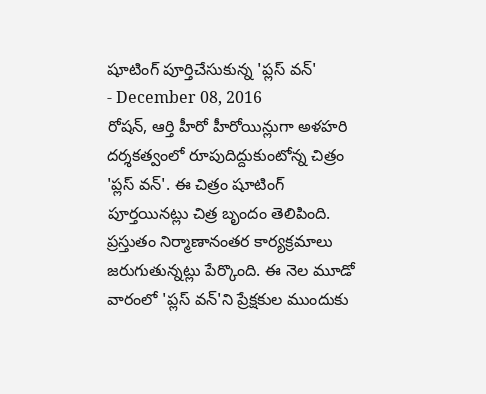షూటింగ్ పూర్తిచేసుకున్న 'ప్లస్ వన్'
- December 08, 2016
రోషన్, ఆర్తి హీరో హీరోయిన్లుగా అళహరి దర్శకత్వంలో రూపుదిద్దుకుంటోన్న చిత్రం 'ప్లస్ వన్'. ఈ చిత్రం షూటింగ్ పూర్తయినట్లు చిత్ర బృందం తెలిపింది. ప్రస్తుతం నిర్మాణానంతర కార్యక్రమాలు జరుగుతున్నట్లు పేర్కొంది. ఈ నెల మూడో వారంలో 'ప్లస్ వన్'ని ప్రేక్షకుల ముందుకు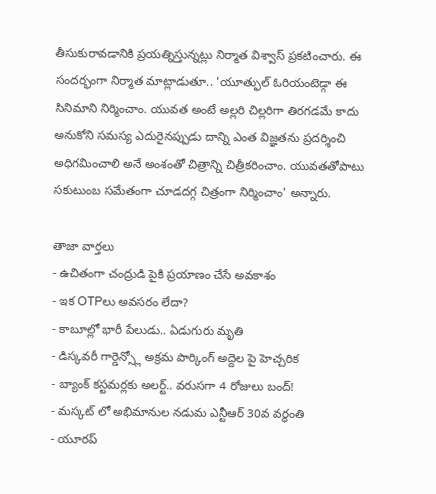తీసుకురావడానికి ప్రయత్నిస్తున్నట్లు నిర్మాత విశ్వాస్ ప్రకటించారు. ఈ సందర్భంగా నిర్మాత మాట్లాడుతూ.. 'యూత్ఫుల్ ఓరియంటెడ్గా ఈ సినిమాని నిర్మించాం. యువత అంటే అల్లరి చిల్లరిగా తిరగడమే కాదు అనుకోని సమస్య ఎదురైనప్పుడు దాన్ని ఎంత విజ్ఞతను ప్రదర్శించి అధిగమించాలి అనే అంశంతో చిత్రాన్ని చిత్రీకరించాం. యువతతోపాటు సకుటుంబ సమేతంగా చూడదగ్గ చిత్రంగా నిర్మించాం' అన్నారు.

తాజా వార్తలు
- ఉచితంగా చంద్రుడి పైకి ప్రయాణం చేసే అవకాశం
- ఇక OTPలు అవసరం లేదా?
- కాబూల్లో భారీ పేలుడు.. ఏడుగురు మృతి
- డిస్కవరీ గార్డెన్స్లో అక్రమ పార్కింగ్ అద్దెల పై హెచ్చరిక
- బ్యాంక్ కస్టమర్లకు అలర్ట్.. వరుసగా 4 రోజులు బంద్!
- మస్కట్ లో అభిమానుల నడుమ ఎన్టీఆర్ 30వ వర్ధంతి
- యూరప్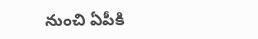నుంచి ఏపీకి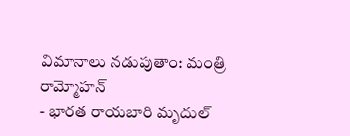విమానాలు నడుపుతాం: మంత్రి రామ్మోహన్
- భారత రాయబారి మృదుల్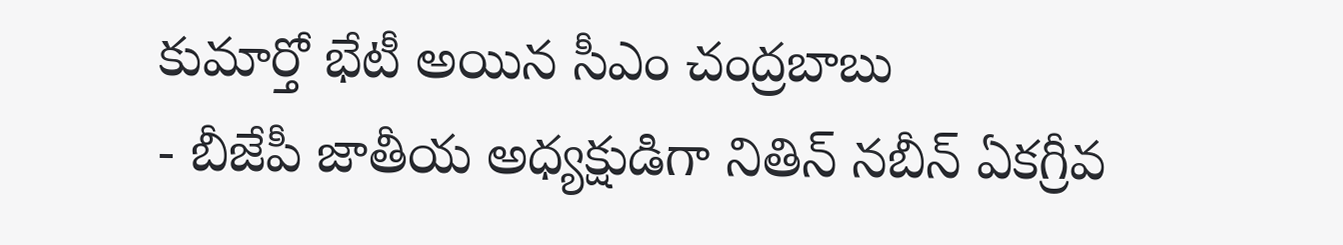కుమార్తో భేటీ అయిన సీఎం చంద్రబాబు
- బీజేపీ జాతీయ అధ్యక్షుడిగా నితిన్ నబీన్ ఏకగ్రీవ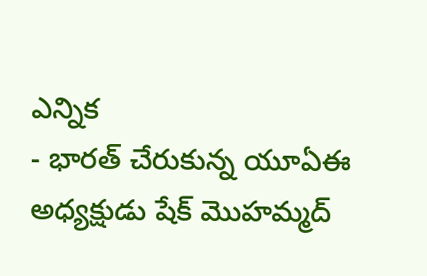ఎన్నిక
- భారత్ చేరుకున్న యూఏఈ అధ్యక్షుడు షేక్ మొహమ్మద్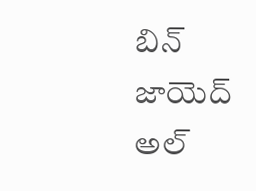బిన్ జాయెద్ అల్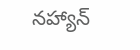నహ్యాన్